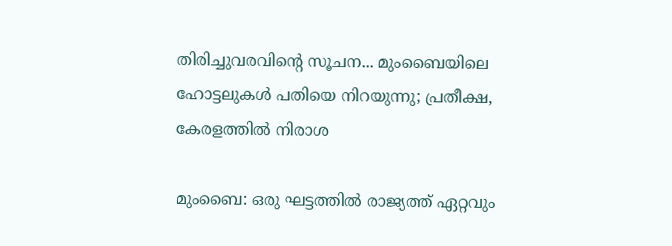തിരിച്ചുവരവിന്റെ സൂചന... മുംബൈയിലെ ഹോട്ടലുകള്‍ പതിയെ നിറയുന്നു; പ്രതീക്ഷ, കേരളത്തിൽ നിരാശ

മുംബൈ: ഒരു ഘട്ടത്തില്‍ രാജ്യത്ത് ഏറ്റവും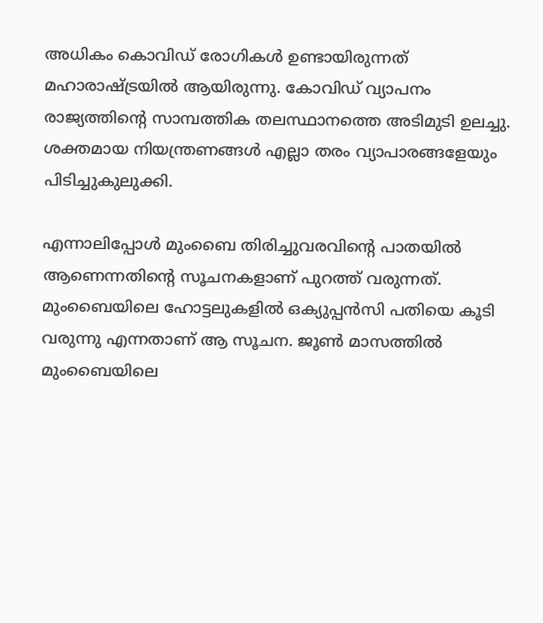അധികം കൊവിഡ് രോഗികള്‍ ഉണ്ടായിരുന്നത് മഹാരാഷ്ട്രയില്‍ ആയിരുന്നു. കോവിഡ് വ്യാപനം രാജ്യത്തിന്റെ സാമ്പത്തിക തലസ്ഥാനത്തെ അടിമുടി ഉലച്ചു. ശക്തമായ നിയന്ത്രണങ്ങള്‍ എല്ലാ തരം വ്യാപാരങ്ങളേയും പിടിച്ചുകുലുക്കി.

എന്നാലിപ്പോള്‍ മുംബൈ തിരിച്ചുവരവിന്റെ പാതയില്‍ ആണെന്നതിന്റെ സൂചനകളാണ് പുറത്ത് വരുന്നത്. മുംബൈയിലെ ഹോട്ടലുകളില്‍ ഒക്യുപ്പന്‍സി പതിയെ കൂടി വരുന്നു എന്നതാണ് ആ സൂചന. ജൂണ്‍ മാസത്തില്‍ മുംബൈയിലെ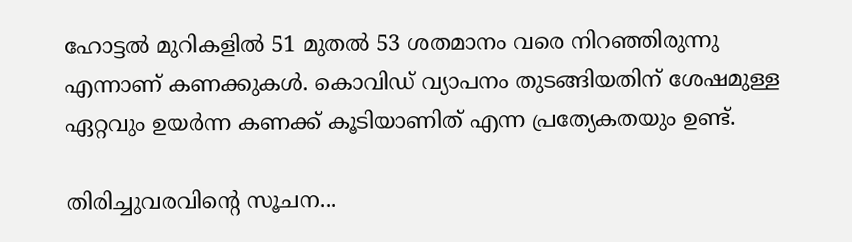ഹോട്ടല്‍ മുറികളില്‍ 51 മുതല്‍ 53 ശതമാനം വരെ നിറഞ്ഞിരുന്നു എന്നാണ് കണക്കുകള്‍. കൊവിഡ് വ്യാപനം തുടങ്ങിയതിന് ശേഷമുള്ള ഏറ്റവും ഉയര്‍ന്ന കണക്ക് കൂടിയാണിത് എന്ന പ്രത്യേകതയും ഉണ്ട്.

തിരിച്ചുവരവിന്റെ സൂചന...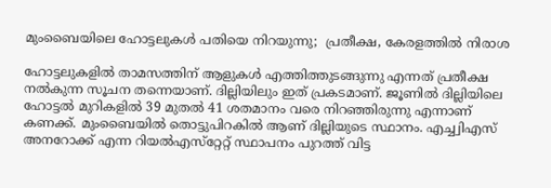മുംബൈയിലെ ഹോട്ടലുകള്‍ പതിയെ നിറയുന്നു;  പ്രതീക്ഷ, കേരളത്തിൽ നിരാശ

ഹോട്ടലുകളില്‍ താമസത്തിന് ആളുകള്‍ എത്തിത്തുടങ്ങുന്നു എന്നത് പ്രതീക്ഷ നല്‍കുന്ന സൂചന തന്നെയാണ്. ദില്ലിയിലും ഇത് പ്രകടമാണ്. ജൂണില്‍ ദില്ലിയിലെ ഹോട്ടല്‍ മുറികളില്‍ 39 മുതല്‍ 41 ശതമാനം വരെ നിറഞ്ഞിരുന്നു എന്നാണ് കണക്ക്. മുംബൈയില്‍ തൊട്ടുപിറകില്‍ ആണ് ദില്ലിയുടെ സ്ഥാനം. എച്ച്വിഎസ് അനറോക്ക് എന്ന റിയല്‍എസ്‌റ്റേറ്റ് സ്ഥാപനം പുറത്ത് വിട്ട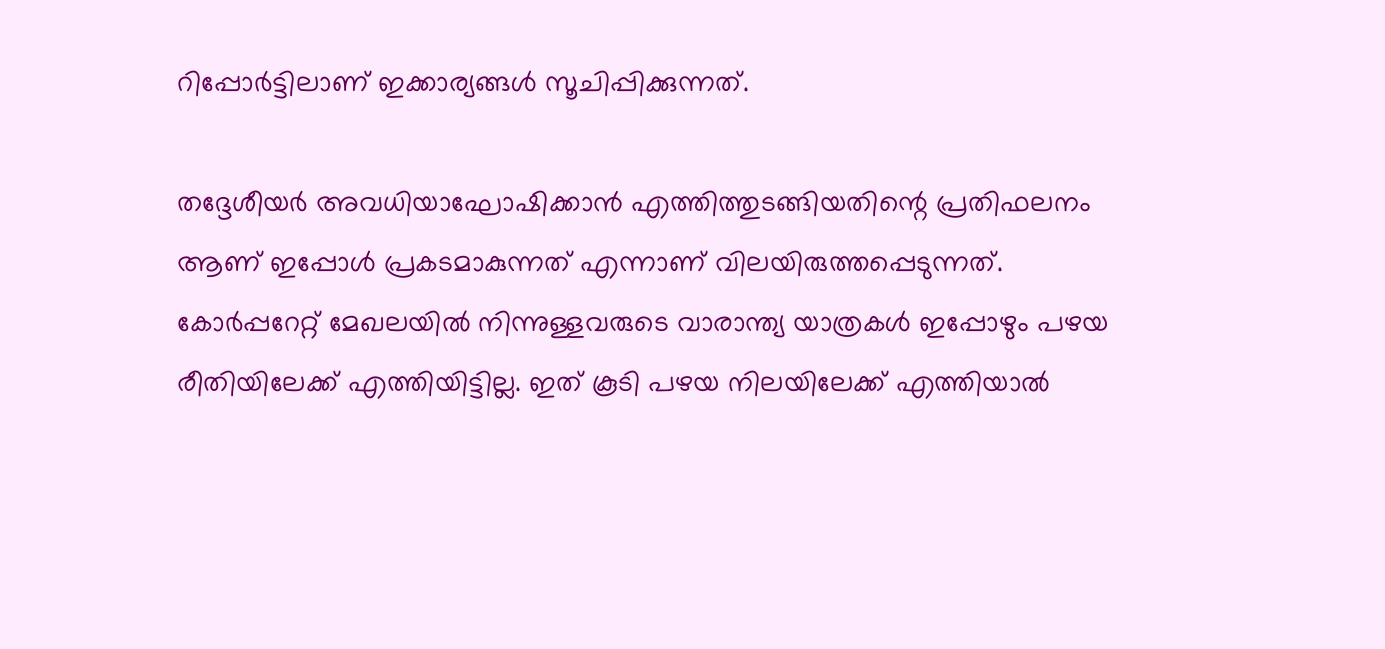റിപ്പോര്‍ട്ടിലാണ് ഇക്കാര്യങ്ങള്‍ സൂചിപ്പിക്കുന്നത്.

തദ്ദേശീയര്‍ അവധിയാഘോഷിക്കാന്‍ എത്തിത്തുടങ്ങിയതിന്റെ പ്രതിഫലനം ആണ് ഇപ്പോള്‍ പ്രകടമാകുന്നത് എന്നാണ് വിലയിരുത്തപ്പെടുന്നത്. കോര്‍പ്പറേറ്റ് മേഖലയില്‍ നിന്നുള്ളവരുടെ വാരാന്ത്യ യാത്രകള്‍ ഇപ്പോഴും പഴയ രീതിയിലേക്ക് എത്തിയിട്ടില്ല. ഇത് കൂടി പഴയ നിലയിലേക്ക് എത്തിയാല്‍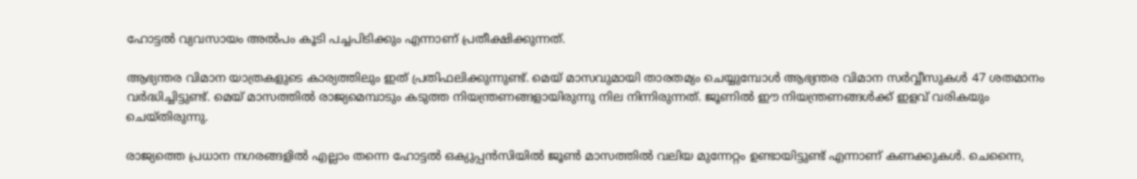ഹോട്ടല്‍ വ്യവസായം അല്‍പം കൂടി പച്ചപിടിക്കും എന്നാണ് പ്രതീക്ഷിക്കുന്നത്.

ആഭ്യന്തര വിമാന യാത്രകളുടെ കാര്യത്തിലും ഇത് പ്രതിഫലിക്കുന്നുണ്ട്. മെയ് മാസവുമായി താരതമ്യം ചെയ്യുമ്പോള്‍ ആഭ്യന്തര വിമാന സര്‍വ്വീസുകള്‍ 47 ശതമാനം വര്‍ദ്ധിച്ചിട്ടുണ്ട്. മെയ് മാസത്തില്‍ രാജ്യമെമ്പാടും കടുത്ത നിയന്ത്രണങ്ങളായിരുന്നു നില നിന്നിരുന്നത്. ജൂണില്‍ ഈ നിയന്ത്രണങ്ങള്‍ക്ക് ഇളവ് വരികയും ചെയ്തിരുന്നു.

രാജ്യത്തെ പ്രധാന നഗരങ്ങളില്‍ എല്ലാം തന്നെ ഹോട്ടല്‍ ഒക്യുപ്പന്‍സിയില്‍ ജൂണ്‍ മാസത്തില്‍ വലിയ മുന്നേറ്റം ഉണ്ടായിട്ടുണ്ട് എന്നാണ് കണക്കുകള്‍. ചെന്നൈ,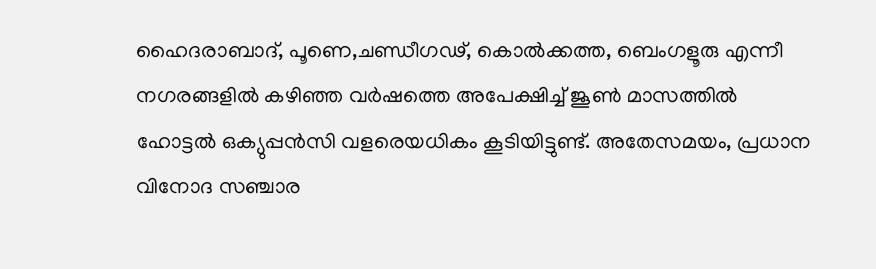ഹൈദരാബാദ്, പൂണെ,ചണ്ഡീഗഢ്, കൊല്‍ക്കത്ത, ബെംഗളൂരു എന്നീ നഗരങ്ങളില്‍ കഴിഞ്ഞ വര്‍ഷത്തെ അപേക്ഷിച്ച് ജൂണ്‍ മാസത്തില്‍ ഹോട്ടല്‍ ഒക്യുപ്പന്‍സി വളരെയധികം കൂടിയിട്ടുണ്ട്. അതേസമയം, പ്രധാന വിനോദ സഞ്ചാര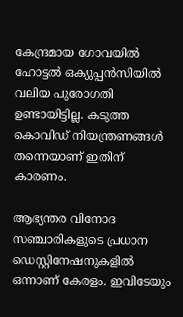കേന്ദ്രമായ ഗോവയില്‍ ഹോട്ടല്‍ ഒക്യുപ്പന്‍സിയില്‍ വലിയ പുരോഗതി ഉണ്ടായിട്ടില്ല. കടുത്ത കൊവിഡ് നിയന്ത്രണങ്ങള്‍ തന്നെയാണ് ഇതിന് കാരണം.

ആഭ്യന്തര വിനോദ സഞ്ചാരികളുടെ പ്രധാന ഡെസ്റ്റിനേഷനുകളില്‍ ഒന്നാണ് കേരളം. ഇവിടേയും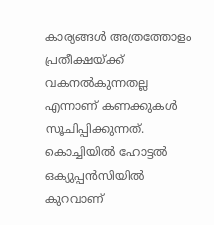കാര്യങ്ങള്‍ അത്രത്തോളം പ്രതീക്ഷയ്ക്ക് വകനല്‍കുന്നതല്ല എന്നാണ് കണക്കുകള്‍ സൂചിപ്പിക്കുന്നത്. കൊച്ചിയില്‍ ഹോട്ടല്‍ ഒക്യുപ്പന്‍സിയില്‍ കുറവാണ്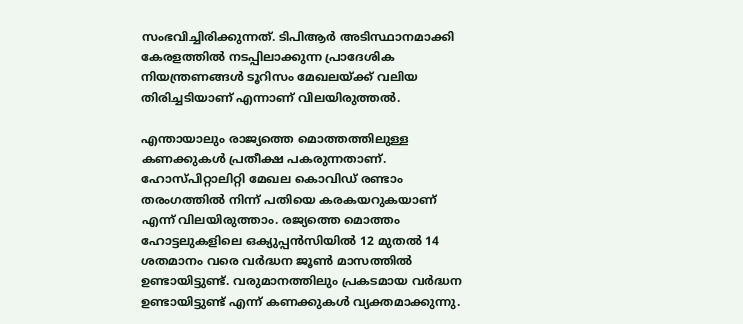സംഭവിച്ചിരിക്കുന്നത്. ടിപിആര്‍ അടിസ്ഥാനമാക്കി കേരളത്തില്‍ നടപ്പിലാക്കുന്ന പ്രാദേശിക നിയന്ത്രണങ്ങള്‍ ടൂറിസം മേഖലയ്ക്ക് വലിയ തിരിച്ചടിയാണ് എന്നാണ് വിലയിരുത്തല്‍.

എന്തായാലും രാജ്യത്തെ മൊത്തത്തിലുള്ള കണക്കുകള്‍ പ്രതീക്ഷ പകരുന്നതാണ്. ഹോസ്പിറ്റാലിറ്റി മേഖല കൊവിഡ് രണ്ടാം തരംഗത്തില്‍ നിന്ന് പതിയെ കരകയറുകയാണ് എന്ന് വിലയിരുത്താം. രജ്യത്തെ മൊത്തം ഹോട്ടലുകളിലെ ഒക്യുപ്പന്‍സിയില്‍ 12 മുതല്‍ 14 ശതമാനം വരെ വര്‍ദ്ധന ജൂണ്‍ മാസത്തില്‍ ഉണ്ടായിട്ടുണ്ട്. വരുമാനത്തിലും പ്രകടമായ വര്‍ദ്ധന ഉണ്ടായിട്ടുണ്ട് എന്ന് കണക്കുകള്‍ വ്യക്തമാക്കുന്നു.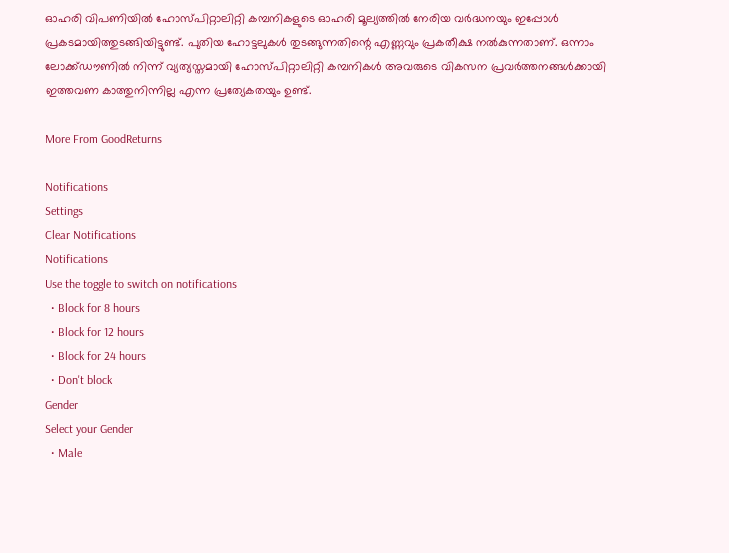ഓഹരി വിപണിയില്‍ ഹോസ്പിറ്റാലിറ്റി കമ്പനികളുടെ ഓഹരി മൂല്യത്തില്‍ നേരിയ വര്‍ദ്ധനയും ഇപ്പോള്‍ പ്രകടമായിത്തുടങ്ങിയിട്ടുണ്ട്. പുതിയ ഹോട്ടലുകള്‍ തുടങ്ങുന്നതിന്റെ എണ്ണവും പ്രകതീക്ഷ നല്‍കുന്നതാണ്. ഒന്നാം ലോക്ക്ഡൗണില്‍ നിന്ന് വ്യത്യസ്തമായി ഹോസ്പിറ്റാലിറ്റി കമ്പനികള്‍ അവരുടെ വികസന പ്രവര്‍ത്തനങ്ങള്‍ക്കായി ഇത്തവണ കാത്തുനിന്നില്ല എന്ന പ്രത്യേകതയും ഉണ്ട്.

More From GoodReturns

Notifications
Settings
Clear Notifications
Notifications
Use the toggle to switch on notifications
  • Block for 8 hours
  • Block for 12 hours
  • Block for 24 hours
  • Don't block
Gender
Select your Gender
  • Male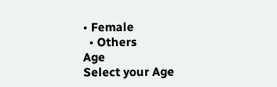• Female
  • Others
Age
Select your Age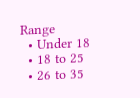Range
  • Under 18
  • 18 to 25
  • 26 to 35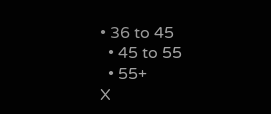• 36 to 45
  • 45 to 55
  • 55+
X